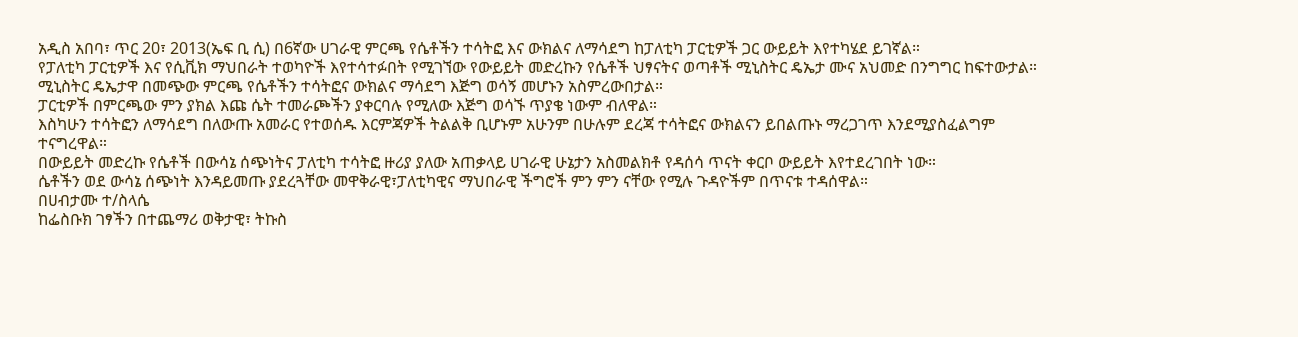አዲስ አበባ፣ ጥር 20፣ 2013(ኤፍ ቢ ሲ) በ6ኛው ሀገራዊ ምርጫ የሴቶችን ተሳትፎ እና ውክልና ለማሳደግ ከፓለቲካ ፓርቲዎች ጋር ውይይት እየተካሄደ ይገኛል።
የፓለቲካ ፓርቲዎች እና የሲቪክ ማህበራት ተወካዮች እየተሳተፉበት የሚገኘው የውይይት መድረኩን የሴቶች ህፃናትና ወጣቶች ሚኒስትር ዴኤታ ሙና አህመድ በንግግር ከፍተውታል።
ሚኒስትር ዴኤታዋ በመጭው ምርጫ የሴቶችን ተሳትፎና ውክልና ማሳደግ እጅግ ወሳኝ መሆኑን አስምረውበታል።
ፓርቲዎች በምርጫው ምን ያክል እጩ ሴት ተመራጮችን ያቀርባሉ የሚለው እጅግ ወሳኙ ጥያቄ ነውም ብለዋል።
እስካሁን ተሳትፎን ለማሳደግ በለውጡ አመራር የተወሰዱ እርምጃዎች ትልልቅ ቢሆኑም አሁንም በሁሉም ደረጃ ተሳትፎና ውክልናን ይበልጡኑ ማረጋገጥ እንደሚያስፈልግም ተናግረዋል።
በውይይት መድረኩ የሴቶች በውሳኔ ሰጭነትና ፓለቲካ ተሳትፎ ዙሪያ ያለው አጠቃላይ ሀገራዊ ሁኔታን አስመልክቶ የዳሰሳ ጥናት ቀርቦ ውይይት እየተደረገበት ነው።
ሴቶችን ወደ ውሳኔ ሰጭነት እንዳይመጡ ያደረጓቸው መዋቅራዊ፣ፓለቲካዊና ማህበራዊ ችግሮች ምን ምን ናቸው የሚሉ ጉዳዮችም በጥናቱ ተዳሰዋል።
በሀብታሙ ተ/ስላሴ
ከፌስቡክ ገፃችን በተጨማሪ ወቅታዊ፣ ትኩስ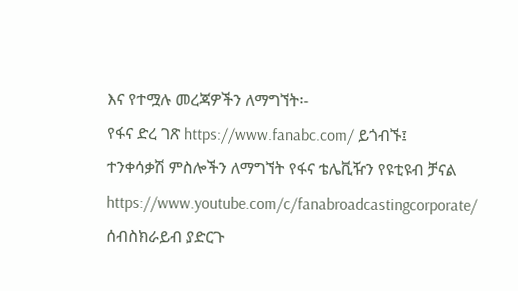እና የተሟሉ መረጃዎችን ለማግኘት፡-
የፋና ድረ ገጽ https://www.fanabc.com/ ይጎብኙ፤
ተንቀሳቃሽ ምስሎችን ለማግኘት የፋና ቴሌቪዥን የዩቲዩብ ቻናል https://www.youtube.com/c/fanabroadcastingcorporate/ ሰብስክራይብ ያድርጉ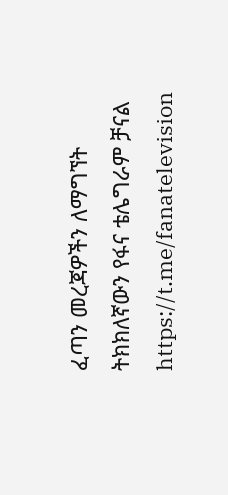ፈጣን መረጃዎችን ለማግኘት ትክክለኛውን የፋና ቴሌግራም ቻናል https://t.me/fanatelevision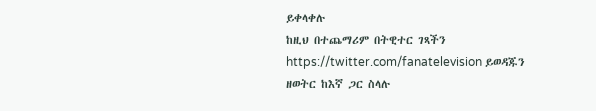ይቀላቀሉ
ከዚህ በተጨማሪም በትዊተር ገጻችን https://twitter.com/fanatelevision ይወዳጁን
ዘወትር ከእኛ ጋር ስላሉ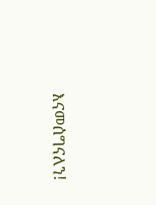እናመሰግናለን!